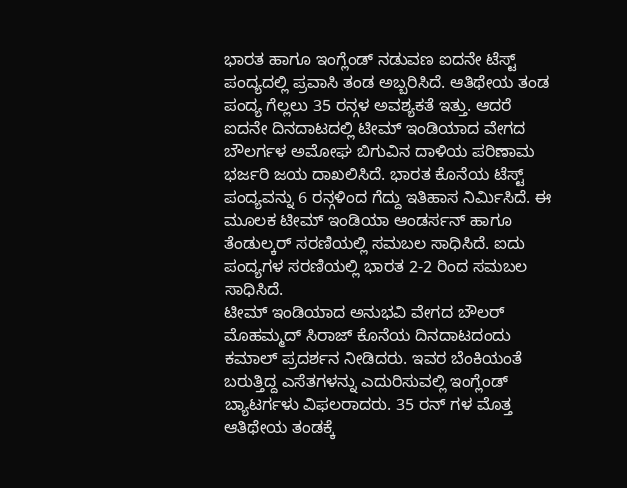ಭಾರತ ಹಾಗೂ ಇಂಗ್ಲೆಂಡ್ ನಡುವಣ ಐದನೇ ಟೆಸ್ಟ್ ಪಂದ್ಯದಲ್ಲಿ ಪ್ರವಾಸಿ ತಂಡ ಅಬ್ಬರಿಸಿದೆ. ಆತಿಥೇಯ ತಂಡ ಪಂದ್ಯ ಗೆಲ್ಲಲು 35 ರನ್ಗಳ ಅವಶ್ಯಕತೆ ಇತ್ತು. ಆದರೆ ಐದನೇ ದಿನದಾಟದಲ್ಲಿ ಟೀಮ್ ಇಂಡಿಯಾದ ವೇಗದ ಬೌಲರ್ಗಳ ಅಮೋಘ ಬಿಗುವಿನ ದಾಳಿಯ ಪರಿಣಾಮ ಭರ್ಜರಿ ಜಯ ದಾಖಲಿಸಿದೆ. ಭಾರತ ಕೊನೆಯ ಟೆಸ್ಟ್ ಪಂದ್ಯವನ್ನು 6 ರನ್ಗಳಿಂದ ಗೆದ್ದು ಇತಿಹಾಸ ನಿರ್ಮಿಸಿದೆ. ಈ ಮೂಲಕ ಟೀಮ್ ಇಂಡಿಯಾ ಆಂಡರ್ಸನ್ ಹಾಗೂ ತೆಂಡುಲ್ಕರ್ ಸರಣಿಯಲ್ಲಿ ಸಮಬಲ ಸಾಧಿಸಿದೆ. ಐದು ಪಂದ್ಯಗಳ ಸರಣಿಯಲ್ಲಿ ಭಾರತ 2-2 ರಿಂದ ಸಮಬಲ ಸಾಧಿಸಿದೆ.
ಟೀಮ್ ಇಂಡಿಯಾದ ಅನುಭವಿ ವೇಗದ ಬೌಲರ್ ಮೊಹಮ್ಮದ್ ಸಿರಾಜ್ ಕೊನೆಯ ದಿನದಾಟದಂದು ಕಮಾಲ್ ಪ್ರದರ್ಶನ ನೀಡಿದರು. ಇವರ ಬೆಂಕಿಯಂತೆ ಬರುತ್ತಿದ್ದ ಎಸೆತಗಳನ್ನು ಎದುರಿಸುವಲ್ಲಿ ಇಂಗ್ಲೆಂಡ್ ಬ್ಯಾಟರ್ಗಳು ವಿಫಲರಾದರು. 35 ರನ್ ಗಳ ಮೊತ್ತ ಆತಿಥೇಯ ತಂಡಕ್ಕೆ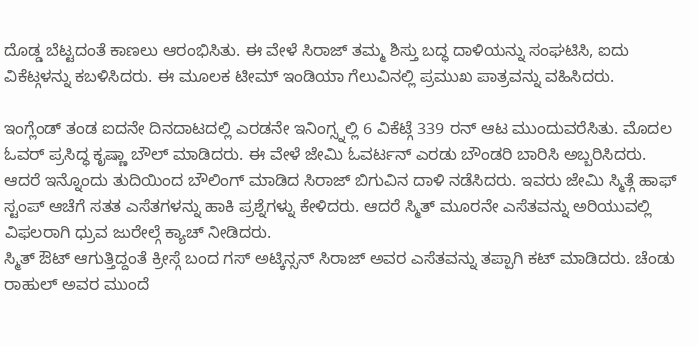ದೊಡ್ಡ ಬೆಟ್ಟದಂತೆ ಕಾಣಲು ಆರಂಭಿಸಿತು. ಈ ವೇಳೆ ಸಿರಾಜ್ ತಮ್ಮ ಶಿಸ್ತು ಬದ್ಧ ದಾಳಿಯನ್ನು ಸಂಘಟಿಸಿ, ಐದು ವಿಕೆಟ್ಗಳನ್ನು ಕಬಳಿಸಿದರು. ಈ ಮೂಲಕ ಟೀಮ್ ಇಂಡಿಯಾ ಗೆಲುವಿನಲ್ಲಿ ಪ್ರಮುಖ ಪಾತ್ರವನ್ನು ವಹಿಸಿದರು.

ಇಂಗ್ಲೆಂಡ್ ತಂಡ ಐದನೇ ದಿನದಾಟದಲ್ಲಿ ಎರಡನೇ ಇನಿಂಗ್ಸ್ನಲ್ಲಿ 6 ವಿಕೆಟ್ಗೆ 339 ರನ್ ಆಟ ಮುಂದುವರೆಸಿತು. ಮೊದಲ ಓವರ್ ಪ್ರಸಿದ್ಧ ಕೃಷ್ಣಾ ಬೌಲ್ ಮಾಡಿದರು. ಈ ವೇಳೆ ಜೇಮಿ ಓವರ್ಟನ್ ಎರಡು ಬೌಂಡರಿ ಬಾರಿಸಿ ಅಬ್ಬರಿಸಿದರು. ಆದರೆ ಇನ್ನೊಂದು ತುದಿಯಿಂದ ಬೌಲಿಂಗ್ ಮಾಡಿದ ಸಿರಾಜ್ ಬಿಗುವಿನ ದಾಳಿ ನಡೆಸಿದರು. ಇವರು ಜೇಮಿ ಸ್ಮಿತ್ಗೆ ಹಾಫ್ ಸ್ಟಂಪ್ ಆಚೆಗೆ ಸತತ ಎಸೆತಗಳನ್ನು ಹಾಕಿ ಪ್ರಶ್ನೆಗಳ್ನು ಕೇಳಿದರು. ಆದರೆ ಸ್ಮಿತ್ ಮೂರನೇ ಎಸೆತವನ್ನು ಅರಿಯುವಲ್ಲಿ ವಿಫಲರಾಗಿ ಧ್ರುವ ಜುರೇಲ್ಗೆ ಕ್ಯಾಚ್ ನೀಡಿದರು.
ಸ್ಮಿತ್ ಔಟ್ ಆಗುತ್ತಿದ್ದಂತೆ ಕ್ರೀಸ್ಗೆ ಬಂದ ಗಸ್ ಅಟ್ಕಿನ್ಸನ್ ಸಿರಾಜ್ ಅವರ ಎಸೆತವನ್ನು ತಪ್ಪಾಗಿ ಕಟ್ ಮಾಡಿದರು. ಚೆಂಡು ರಾಹುಲ್ ಅವರ ಮುಂದೆ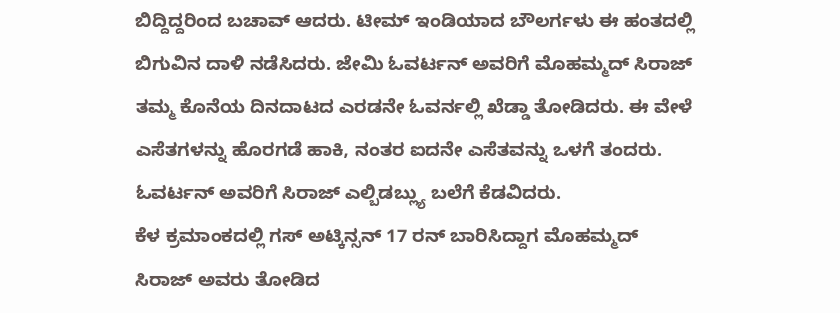ಬಿದ್ದಿದ್ದರಿಂದ ಬಚಾವ್ ಆದರು. ಟೀಮ್ ಇಂಡಿಯಾದ ಬೌಲರ್ಗಳು ಈ ಹಂತದಲ್ಲಿ ಬಿಗುವಿನ ದಾಳಿ ನಡೆಸಿದರು. ಜೇಮಿ ಓವರ್ಟನ್ ಅವರಿಗೆ ಮೊಹಮ್ಮದ್ ಸಿರಾಜ್ ತಮ್ಮ ಕೊನೆಯ ದಿನದಾಟದ ಎರಡನೇ ಓವರ್ನಲ್ಲಿ ಖೆಡ್ಡಾ ತೋಡಿದರು. ಈ ವೇಳೆ ಎಸೆತಗಳನ್ನು ಹೊರಗಡೆ ಹಾಕಿ, ನಂತರ ಐದನೇ ಎಸೆತವನ್ನು ಒಳಗೆ ತಂದರು. ಓವರ್ಟನ್ ಅವರಿಗೆ ಸಿರಾಜ್ ಎಲ್ಬಿಡಬ್ಲ್ಯು ಬಲೆಗೆ ಕೆಡವಿದರು.
ಕೆಳ ಕ್ರಮಾಂಕದಲ್ಲಿ ಗಸ್ ಅಟ್ಕಿನ್ಸನ್ 17 ರನ್ ಬಾರಿಸಿದ್ದಾಗ ಮೊಹಮ್ಮದ್ ಸಿರಾಜ್ ಅವರು ತೋಡಿದ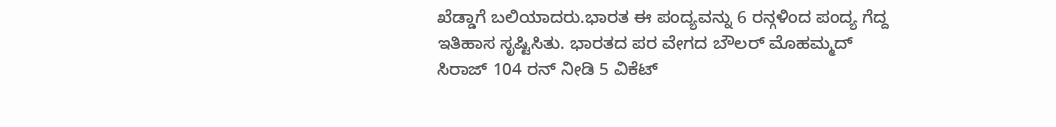ಖೆಡ್ಡಾಗೆ ಬಲಿಯಾದರು.ಭಾರತ ಈ ಪಂದ್ಯವನ್ನು 6 ರನ್ಗಳಿಂದ ಪಂದ್ಯ ಗೆದ್ದ ಇತಿಹಾಸ ಸೃಷ್ಟಿಸಿತು. ಭಾರತದ ಪರ ವೇಗದ ಬೌಲರ್ ಮೊಹಮ್ಮದ್ ಸಿರಾಜ್ 104 ರನ್ ನೀಡಿ 5 ವಿಕೆಟ್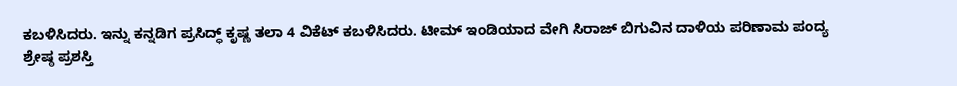ಕಬಳಿಸಿದರು. ಇನ್ನು ಕನ್ನಡಿಗ ಪ್ರಸಿದ್ಧ್ ಕೃಷ್ಣ ತಲಾ 4 ವಿಕೆಟ್ ಕಬಳಿಸಿದರು. ಟೀಮ್ ಇಂಡಿಯಾದ ವೇಗಿ ಸಿರಾಜ್ ಬಿಗುವಿನ ದಾಳಿಯ ಪರಿಣಾಮ ಪಂದ್ಯ ಶ್ರೇಷ್ಠ ಪ್ರಶಸ್ತಿ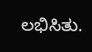ಲಭಿಸಿತು.